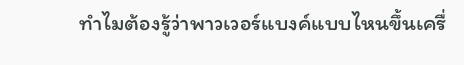ทำไมต้องรู้ว่าพาวเวอร์แบงค์แบบไหนขึ้นเครื่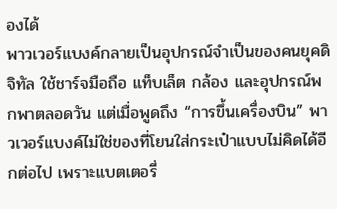องได้
พาวเวอร์แบงค์กลายเป็นอุปกรณ์จำเป็นของคนยุคดิจิทัล ใช้ชาร์จมือถือ แท็บเล็ต กล้อง และอุปกรณ์พกพาตลอดวัน แต่เมื่อพูดถึง “การขึ้นเครื่องบิน” พาวเวอร์แบงค์ไม่ใช่ของที่โยนใส่กระเป๋าแบบไม่คิดได้อีกต่อไป เพราะแบตเตอรี่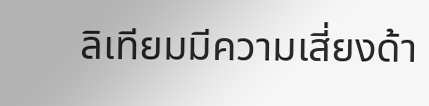ลิเทียมมีความเสี่ยงด้า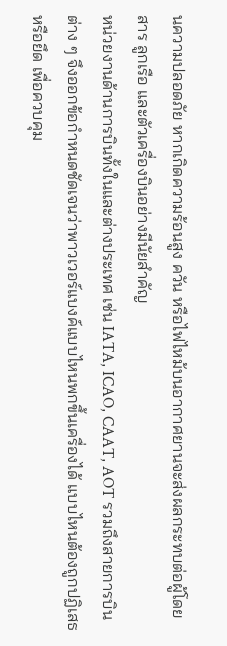นความปลอดภัย หากเกิดความร้อนสูง ควัน หรือไฟไหม้บนอากาศยานจะส่งผลกระทบต่อผู้โดยสาร ลูกเรือ และตัวเครื่องบินอย่างมีนัยสำคัญ
หน่วยงานด้านการบินทั้งในและต่างประเทศ เช่น IATA, ICAO, CAAT, AOT รวมถึงสายการบินต่าง ๆ จึงออกข้อกำหนดชัดเจนว่าพาวเวอร์แบงค์แบบไหนพกขึ้นเครื่องได้ แบบไหนต้องถูกปฏิเสธหรือยึด เพื่อควบคุม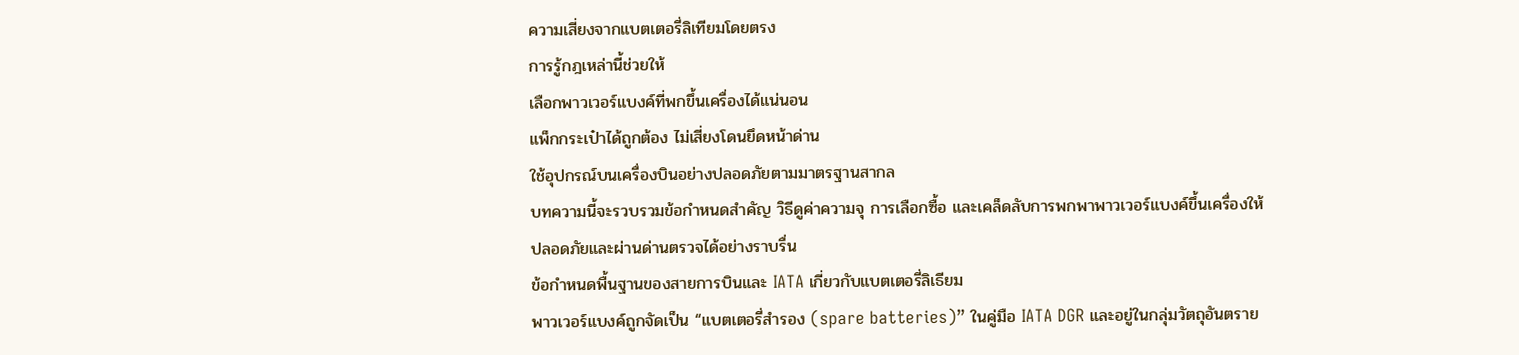ความเสี่ยงจากแบตเตอรี่ลิเทียมโดยตรง
การรู้กฎเหล่านี้ช่วยให้
เลือกพาวเวอร์แบงค์ที่พกขึ้นเครื่องได้แน่นอน
แพ็กกระเป๋าได้ถูกต้อง ไม่เสี่ยงโดนยึดหน้าด่าน
ใช้อุปกรณ์บนเครื่องบินอย่างปลอดภัยตามมาตรฐานสากล
บทความนี้จะรวบรวมข้อกำหนดสำคัญ วิธีดูค่าความจุ การเลือกซื้อ และเคล็ดลับการพกพาพาวเวอร์แบงค์ขึ้นเครื่องให้ปลอดภัยและผ่านด่านตรวจได้อย่างราบรื่น
ข้อกำหนดพื้นฐานของสายการบินและ IATA เกี่ยวกับแบตเตอรี่ลิเธียม
พาวเวอร์แบงค์ถูกจัดเป็น “แบตเตอรี่สำรอง (spare batteries)” ในคู่มือ IATA DGR และอยู่ในกลุ่มวัตถุอันตราย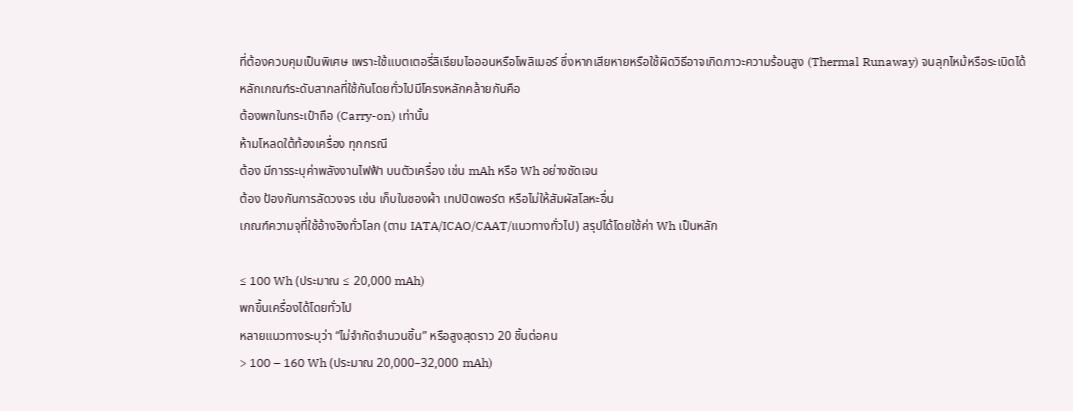ที่ต้องควบคุมเป็นพิเศษ เพราะใช้แบตเตอรี่ลิเธียมไอออนหรือโพลิเมอร์ ซึ่งหากเสียหายหรือใช้ผิดวิธีอาจเกิดภาวะความร้อนสูง (Thermal Runaway) จนลุกไหม้หรือระเบิดได้
หลักเกณฑ์ระดับสากลที่ใช้กันโดยทั่วไปมีโครงหลักคล้ายกันคือ
ต้องพกในกระเป๋าถือ (Carry-on) เท่านั้น
ห้ามโหลดใต้ท้องเครื่อง ทุกกรณี
ต้อง มีการระบุค่าพลังงานไฟฟ้า บนตัวเครื่อง เช่น mAh หรือ Wh อย่างชัดเจน
ต้อง ป้องกันการลัดวงจร เช่น เก็บในซองผ้า เทปปิดพอร์ต หรือไม่ให้สัมผัสโลหะอื่น
เกณฑ์ความจุที่ใช้อ้างอิงทั่วโลก (ตาม IATA/ICAO/CAAT/แนวทางทั่วไป) สรุปได้โดยใช้ค่า Wh เป็นหลัก

≤ 100 Wh (ประมาณ ≤ 20,000 mAh)
พกขึ้นเครื่องได้โดยทั่วไป
หลายแนวทางระบุว่า “ไม่จำกัดจำนวนชิ้น” หรือสูงสุดราว 20 ชิ้นต่อคน
> 100 – 160 Wh (ประมาณ 20,000–32,000 mAh)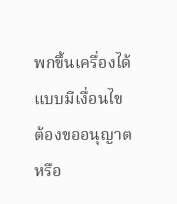พกขึ้นเครื่องได้ แบบมีเงื่อนไข ต้องขออนุญาตหรือ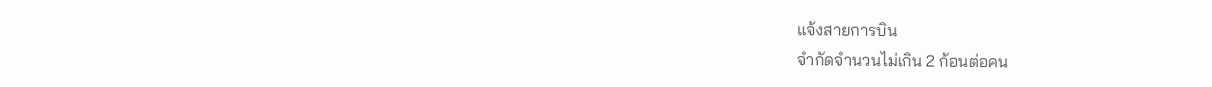แจ้งสายการบิน
จำกัดจำนวนไม่เกิน 2 ก้อนต่อคน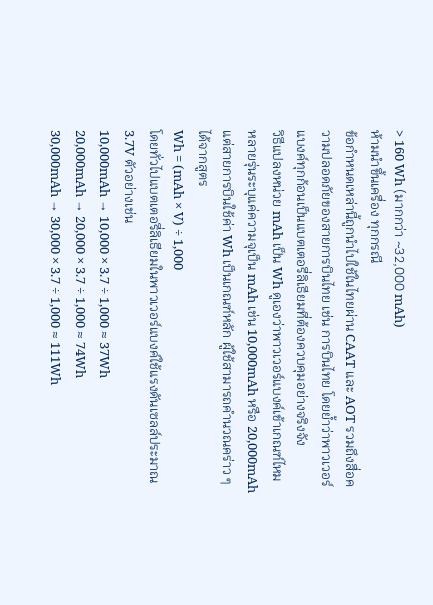> 160 Wh (มากกว่า ~32,000 mAh)
ห้ามนำขึ้นเครื่อง ทุกกรณี
ข้อกำหนดเหล่านี้ถูกนำไปใช้ในไทยผ่าน CAAT และ AOT รวมถึงสื่อความปลอดภัยของสายการบินไทย เช่น การบินไทย โดยย้ำว่าพาวเวอร์แบงค์ทุกก้อนเป็นแบตเตอรี่ลิเธียมที่ต้องควบคุมอย่างจริงจัง
วิธีแปลงหน่วย mAh เป็น Wh ดูเองว่าพาวเวอร์แบงค์เข้าเกณฑ์ไหม
หลายรุ่นระบุแค่ความจุเป็น mAh เช่น 10,000mAh หรือ 20,000mAh แต่สายการบินใช้ค่า Wh เป็นเกณฑ์หลัก ผู้ใช้สามารถคำนวณคร่าว ๆ ได้จากสูตร
Wh = (mAh × V) ÷ 1,000
โดยทั่วไปแบตเตอรี่ลิเธียมในพาวเวอร์แบงค์ใช้แรงดันเซลล์ประมาณ 3.7V ตัวอย่างเช่น
10,000mAh → 10,000 × 3.7 ÷ 1,000 ≈ 37Wh
20,000mAh → 20,000 × 3.7 ÷ 1,000 ≈ 74Wh
30,000mAh → 30,000 × 3.7 ÷ 1,000 ≈ 111Wh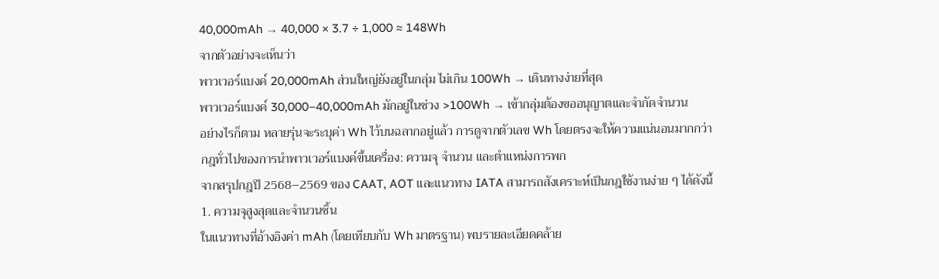40,000mAh → 40,000 × 3.7 ÷ 1,000 ≈ 148Wh
จากตัวอย่างจะเห็นว่า
พาวเวอร์แบงค์ 20,000mAh ส่วนใหญ่ยังอยู่ในกลุ่ม ไม่เกิน 100Wh → เดินทางง่ายที่สุด
พาวเวอร์แบงค์ 30,000–40,000mAh มักอยู่ในช่วง >100Wh → เข้ากลุ่มต้องขออนุญาตและจำกัดจำนวน
อย่างไรก็ตาม หลายรุ่นจะระบุค่า Wh ไว้บนฉลากอยู่แล้ว การดูจากตัวเลข Wh โดยตรงจะให้ความแน่นอนมากกว่า
กฎทั่วไปของการนำพาวเวอร์แบงค์ขึ้นเครื่อง: ความจุ จำนวน และตำแหน่งการพก
จากสรุปกฎปี 2568–2569 ของ CAAT, AOT และแนวทาง IATA สามารถสังเคราะห์เป็นกฎใช้งานง่าย ๆ ได้ดังนี้
1. ความจุสูงสุดและจำนวนชิ้น
ในแนวทางที่อ้างอิงค่า mAh (โดยเทียบกับ Wh มาตรฐาน) พบรายละเอียดคล้าย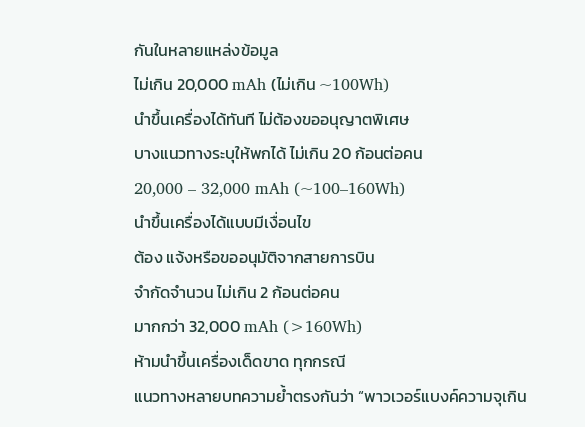กันในหลายแหล่งข้อมูล
ไม่เกิน 20,000 mAh (ไม่เกิน ~100Wh)
นำขึ้นเครื่องได้ทันที ไม่ต้องขออนุญาตพิเศษ
บางแนวทางระบุให้พกได้ ไม่เกิน 20 ก้อนต่อคน
20,000 – 32,000 mAh (~100–160Wh)
นำขึ้นเครื่องได้แบบมีเงื่อนไข
ต้อง แจ้งหรือขออนุมัติจากสายการบิน
จำกัดจำนวน ไม่เกิน 2 ก้อนต่อคน
มากกว่า 32,000 mAh (>160Wh)
ห้ามนำขึ้นเครื่องเด็ดขาด ทุกกรณี
แนวทางหลายบทความย้ำตรงกันว่า “พาวเวอร์แบงค์ความจุเกิน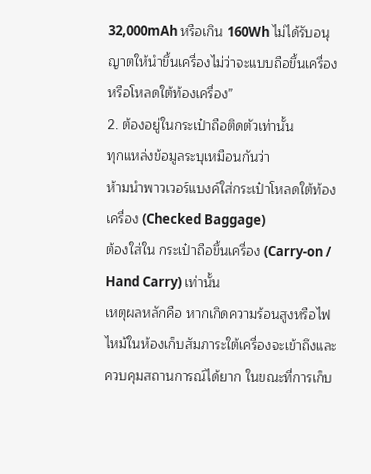32,000mAh หรือเกิน 160Wh ไม่ได้รับอนุญาตให้นำขึ้นเครื่องไม่ว่าจะแบบถือขึ้นเครื่องหรือโหลดใต้ท้องเครื่อง”
2. ต้องอยู่ในกระเป๋าถือติดตัวเท่านั้น
ทุกแหล่งข้อมูลระบุเหมือนกันว่า
ห้ามนำพาวเวอร์แบงค์ใส่กระเป๋าโหลดใต้ท้องเครื่อง (Checked Baggage)
ต้องใส่ใน กระเป๋าถือขึ้นเครื่อง (Carry-on / Hand Carry) เท่านั้น
เหตุผลหลักคือ หากเกิดความร้อนสูงหรือไฟไหม้ในห้องเก็บสัมภาระใต้เครื่องจะเข้าถึงและควบคุมสถานการณ์ได้ยาก ในขณะที่การเก็บ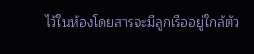ไว้ในห้องโดยสารจะมีลูกเรืออยู่ใกล้ตัว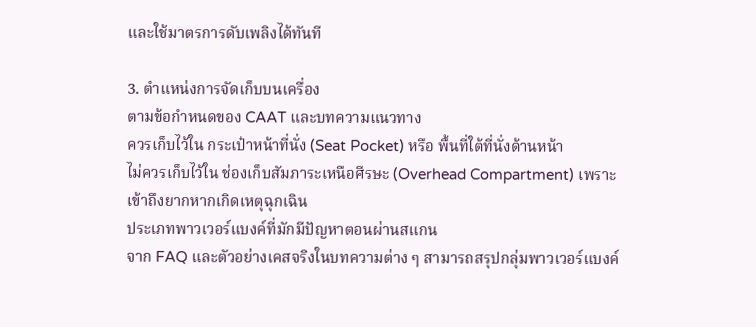และใช้มาตรการดับเพลิงได้ทันที

3. ตำแหน่งการจัดเก็บบนเครื่อง
ตามข้อกำหนดของ CAAT และบทความแนวทาง
ควรเก็บไว้ใน กระเป๋าหน้าที่นั่ง (Seat Pocket) หรือ พื้นที่ใต้ที่นั่งด้านหน้า
ไม่ควรเก็บไว้ใน ช่องเก็บสัมภาระเหนือศีรษะ (Overhead Compartment) เพราะเข้าถึงยากหากเกิดเหตุฉุกเฉิน
ประเภทพาวเวอร์แบงค์ที่มักมีปัญหาตอนผ่านสแกน
จาก FAQ และตัวอย่างเคสจริงในบทความต่าง ๆ สามารถสรุปกลุ่มพาวเวอร์แบงค์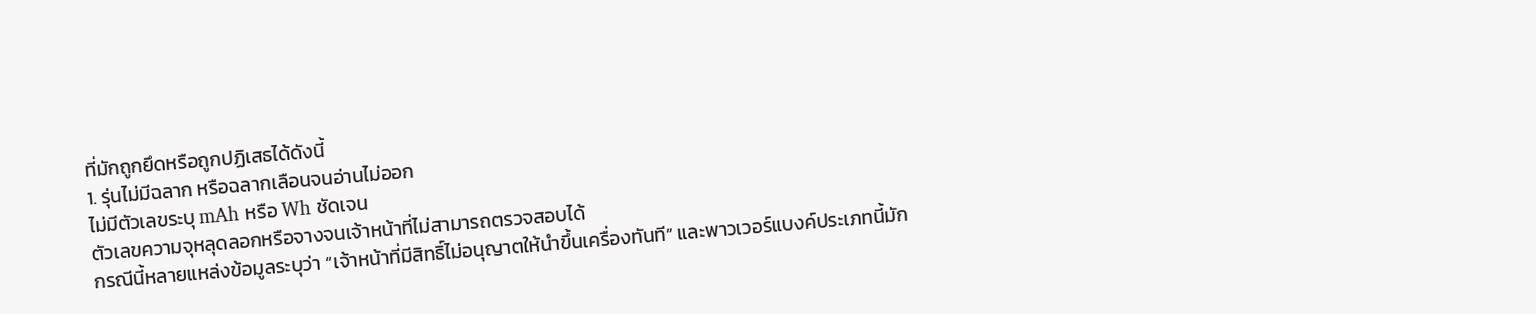ที่มักถูกยึดหรือถูกปฏิเสธได้ดังนี้
1. รุ่นไม่มีฉลาก หรือฉลากเลือนจนอ่านไม่ออก
ไม่มีตัวเลขระบุ mAh หรือ Wh ชัดเจน
ตัวเลขความจุหลุดลอกหรือจางจนเจ้าหน้าที่ไม่สามารถตรวจสอบได้
กรณีนี้หลายแหล่งข้อมูลระบุว่า “เจ้าหน้าที่มีสิทธิ์ไม่อนุญาตให้นำขึ้นเครื่องทันที” และพาวเวอร์แบงค์ประเภทนี้มัก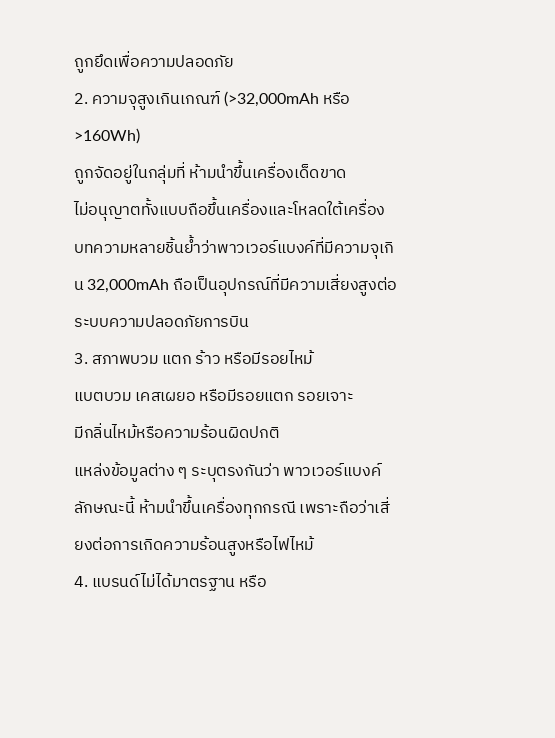ถูกยึดเพื่อความปลอดภัย
2. ความจุสูงเกินเกณฑ์ (>32,000mAh หรือ >160Wh)
ถูกจัดอยู่ในกลุ่มที่ ห้ามนำขึ้นเครื่องเด็ดขาด
ไม่อนุญาตทั้งแบบถือขึ้นเครื่องและโหลดใต้เครื่อง
บทความหลายชิ้นย้ำว่าพาวเวอร์แบงค์ที่มีความจุเกิน 32,000mAh ถือเป็นอุปกรณ์ที่มีความเสี่ยงสูงต่อระบบความปลอดภัยการบิน
3. สภาพบวม แตก ร้าว หรือมีรอยไหม้
แบตบวม เคสเผยอ หรือมีรอยแตก รอยเจาะ
มีกลิ่นไหม้หรือความร้อนผิดปกติ
แหล่งข้อมูลต่าง ๆ ระบุตรงกันว่า พาวเวอร์แบงค์ลักษณะนี้ ห้ามนำขึ้นเครื่องทุกกรณี เพราะถือว่าเสี่ยงต่อการเกิดความร้อนสูงหรือไฟไหม้
4. แบรนด์ไม่ได้มาตรฐาน หรือ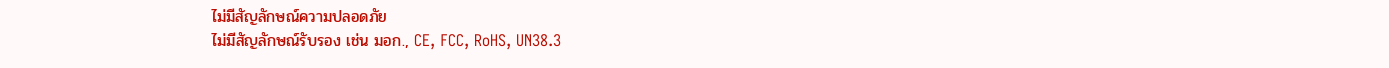ไม่มีสัญลักษณ์ความปลอดภัย
ไม่มีสัญลักษณ์รับรอง เช่น มอก., CE, FCC, RoHS, UN38.3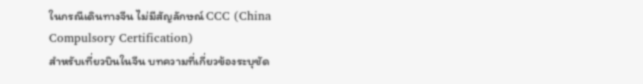ในกรณีเดินทางจีน ไม่มีสัญลักษณ์ CCC (China Compulsory Certification)
สำหรับเที่ยวบินในจีน บทความที่เกี่ยวข้องระบุชัด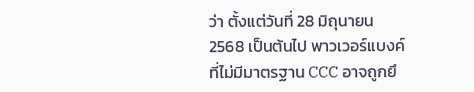ว่า ตั้งแต่วันที่ 28 มิถุนายน 2568 เป็นต้นไป พาวเวอร์แบงค์ที่ไม่มีมาตรฐาน CCC อาจถูกยึ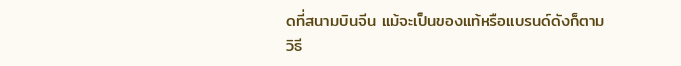ดที่สนามบินจีน แม้จะเป็นของแท้หรือแบรนด์ดังก็ตาม
วิธี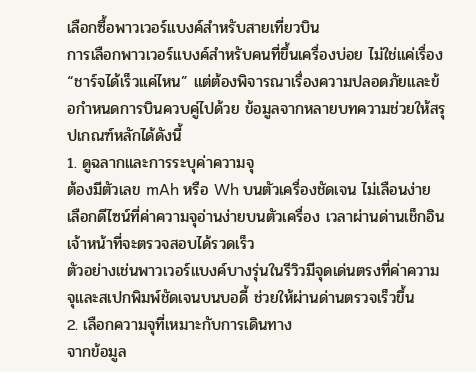เลือกซื้อพาวเวอร์แบงค์สำหรับสายเที่ยวบิน
การเลือกพาวเวอร์แบงค์สำหรับคนที่ขึ้นเครื่องบ่อย ไม่ใช่แค่เรื่อง “ชาร์จได้เร็วแค่ไหน” แต่ต้องพิจารณาเรื่องความปลอดภัยและข้อกำหนดการบินควบคู่ไปด้วย ข้อมูลจากหลายบทความช่วยให้สรุปเกณฑ์หลักได้ดังนี้
1. ดูฉลากและการระบุค่าความจุ
ต้องมีตัวเลข mAh หรือ Wh บนตัวเครื่องชัดเจน ไม่เลือนง่าย
เลือกดีไซน์ที่ค่าความจุอ่านง่ายบนตัวเครื่อง เวลาผ่านด่านเช็กอินเจ้าหน้าที่จะตรวจสอบได้รวดเร็ว
ตัวอย่างเช่นพาวเวอร์แบงค์บางรุ่นในรีวิวมีจุดเด่นตรงที่ค่าความจุและสเปกพิมพ์ชัดเจนบนบอดี้ ช่วยให้ผ่านด่านตรวจเร็วขึ้น
2. เลือกความจุที่เหมาะกับการเดินทาง
จากข้อมูล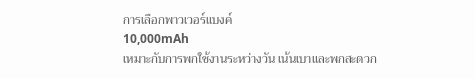การเลือกพาวเวอร์แบงค์
10,000mAh
เหมาะกับการพกใช้งานระหว่างวัน เน้นเบาและพกสะดวก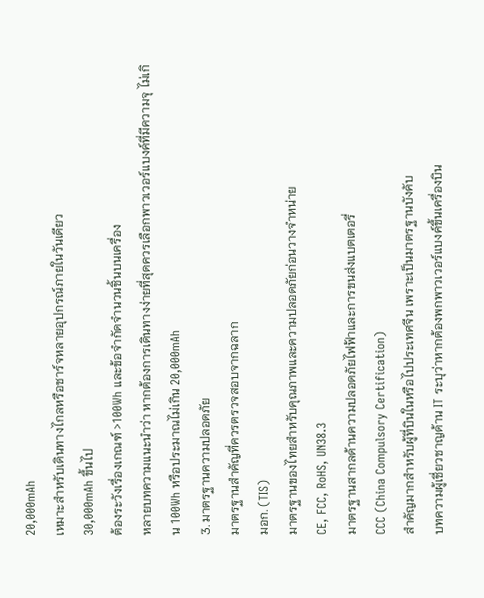20,000mAh
เหมาะสำหรับเดินทางไกลหรือชาร์จหลายอุปกรณ์ภายในวันเดียว
30,000mAh ขึ้นไป
ต้องระวังเรื่องเกณฑ์ >100Wh และข้อจำกัดจำนวนชิ้นบนเครื่อง
หลายบทความแนะนำว่า หากต้องการเดินทางง่ายที่สุดควรเลือกพาวเวอร์แบงค์ที่มีความจุ ไม่เกิน 100Wh หรือประมาณไม่เกิน 20,000mAh
3. มาตรฐานความปลอดภัย
มาตรฐานสำคัญที่ควรตรวจสอบจากฉลาก
มอก. (TIS)
มาตรฐานของไทยสำหรับคุณภาพและความปลอดภัยก่อนวางจำหน่าย
CE, FCC, RoHS, UN38.3
มาตรฐานสากลด้านความปลอดภัยไฟฟ้าและการขนส่งแบตเตอรี่
CCC (China Compulsory Certification)
สำคัญมากสำหรับผู้ที่บินในหรือไปประเทศจีน เพราะเป็นมาตรฐานบังคับ
บทความผู้เชี่ยวชาญด้าน IT ระบุว่าหากต้องพกพาวเวอร์แบงค์ขึ้นเครื่องบิน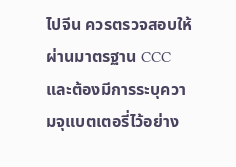ไปจีน ควรตรวจสอบให้ผ่านมาตรฐาน CCC และต้องมีการระบุความจุแบตเตอรี่ไว้อย่าง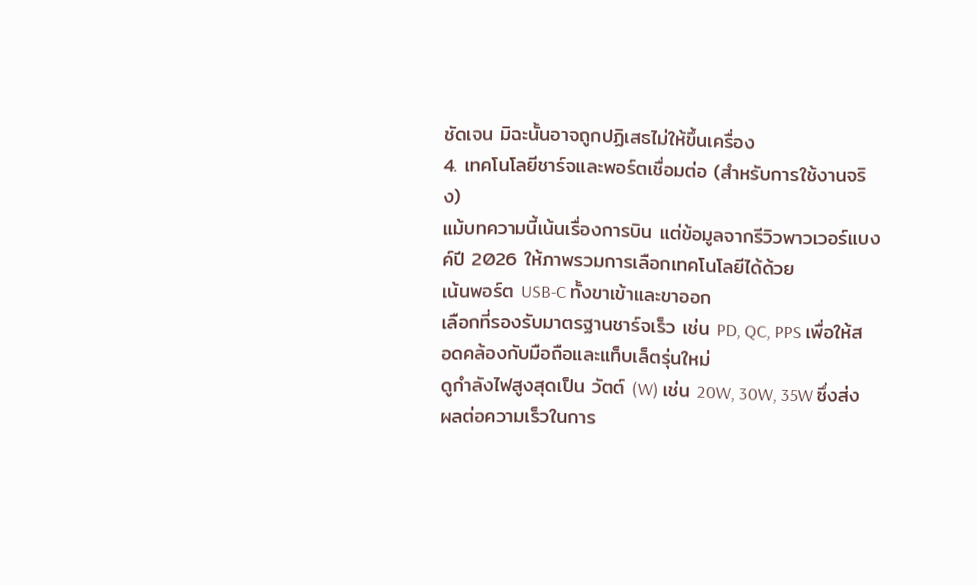ชัดเจน มิฉะนั้นอาจถูกปฏิเสธไม่ให้ขึ้นเครื่อง
4. เทคโนโลยีชาร์จและพอร์ตเชื่อมต่อ (สำหรับการใช้งานจริง)
แม้บทความนี้เน้นเรื่องการบิน แต่ข้อมูลจากรีวิวพาวเวอร์แบงค์ปี 2026 ให้ภาพรวมการเลือกเทคโนโลยีได้ด้วย
เน้นพอร์ต USB-C ทั้งขาเข้าและขาออก
เลือกที่รองรับมาตรฐานชาร์จเร็ว เช่น PD, QC, PPS เพื่อให้สอดคล้องกับมือถือและแท็บเล็ตรุ่นใหม่
ดูกำลังไฟสูงสุดเป็น วัตต์ (W) เช่น 20W, 30W, 35W ซึ่งส่งผลต่อความเร็วในการ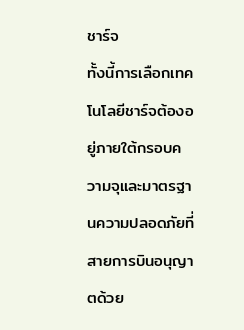ชาร์จ
ทั้งนี้การเลือกเทคโนโลยีชาร์จต้องอยู่ภายใต้กรอบความจุและมาตรฐานความปลอดภัยที่สายการบินอนุญาตด้วย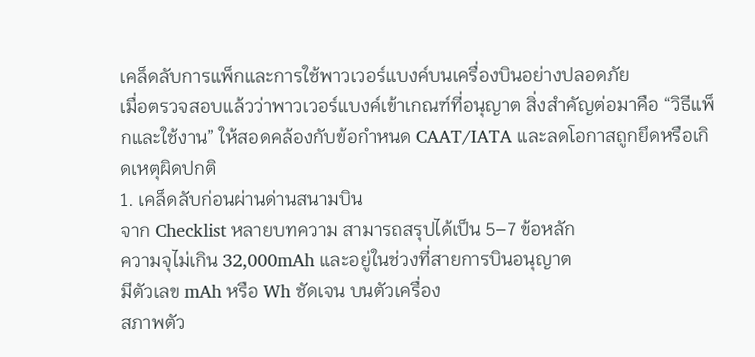เคล็ดลับการแพ็กและการใช้พาวเวอร์แบงค์บนเครื่องบินอย่างปลอดภัย
เมื่อตรวจสอบแล้วว่าพาวเวอร์แบงค์เข้าเกณฑ์ที่อนุญาต สิ่งสำคัญต่อมาคือ “วิธีแพ็กและใช้งาน” ให้สอดคล้องกับข้อกำหนด CAAT/IATA และลดโอกาสถูกยึดหรือเกิดเหตุผิดปกติ
1. เคล็ดลับก่อนผ่านด่านสนามบิน
จาก Checklist หลายบทความ สามารถสรุปได้เป็น 5–7 ข้อหลัก
ความจุไม่เกิน 32,000mAh และอยู่ในช่วงที่สายการบินอนุญาต
มีตัวเลข mAh หรือ Wh ชัดเจน บนตัวเครื่อง
สภาพตัว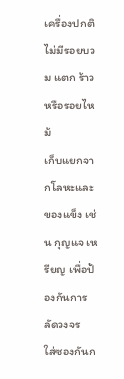เครื่องปกติ ไม่มีรอยบวม แตก ร้าว หรือรอยไหม้
เก็บแยกจากโลหะและของแข็ง เช่น กุญแจ เหรียญ เพื่อป้องกันการลัดวงจร
ใส่ซองกันก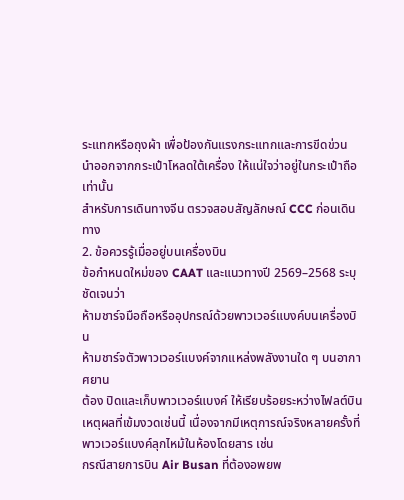ระแทกหรือถุงผ้า เพื่อป้องกันแรงกระแทกและการขีดข่วน
นำออกจากกระเป๋าโหลดใต้เครื่อง ให้แน่ใจว่าอยู่ในกระเป๋าถือเท่านั้น
สำหรับการเดินทางจีน ตรวจสอบสัญลักษณ์ CCC ก่อนเดินทาง
2. ข้อควรรู้เมื่ออยู่บนเครื่องบิน
ข้อกำหนดใหม่ของ CAAT และแนวทางปี 2569–2568 ระบุชัดเจนว่า
ห้ามชาร์จมือถือหรืออุปกรณ์ด้วยพาวเวอร์แบงค์บนเครื่องบิน
ห้ามชาร์จตัวพาวเวอร์แบงค์จากแหล่งพลังงานใด ๆ บนอากาศยาน
ต้อง ปิดและเก็บพาวเวอร์แบงค์ ให้เรียบร้อยระหว่างไฟลต์บิน
เหตุผลที่เข้มงวดเช่นนี้ เนื่องจากมีเหตุการณ์จริงหลายครั้งที่พาวเวอร์แบงค์ลุกไหม้ในห้องโดยสาร เช่น
กรณีสายการบิน Air Busan ที่ต้องอพยพ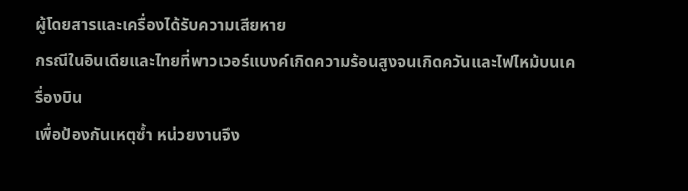ผู้โดยสารและเครื่องได้รับความเสียหาย
กรณีในอินเดียและไทยที่พาวเวอร์แบงค์เกิดความร้อนสูงจนเกิดควันและไฟไหม้บนเครื่องบิน
เพื่อป้องกันเหตุซ้ำ หน่วยงานจึง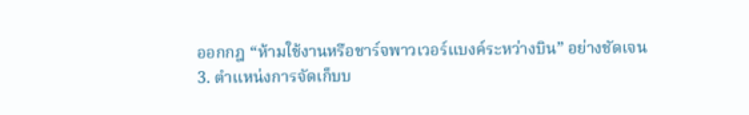ออกกฎ “ห้ามใช้งานหรือชาร์จพาวเวอร์แบงค์ระหว่างบิน” อย่างชัดเจน
3. ตำแหน่งการจัดเก็บบ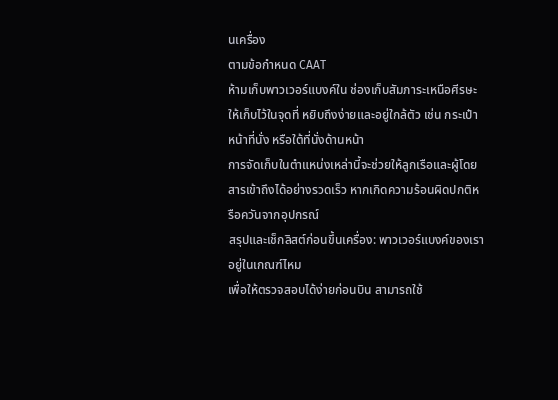นเครื่อง
ตามข้อกำหนด CAAT
ห้ามเก็บพาวเวอร์แบงค์ใน ช่องเก็บสัมภาระเหนือศีรษะ
ให้เก็บไว้ในจุดที่ หยิบถึงง่ายและอยู่ใกล้ตัว เช่น กระเป๋าหน้าที่นั่ง หรือใต้ที่นั่งด้านหน้า
การจัดเก็บในตำแหน่งเหล่านี้จะช่วยให้ลูกเรือและผู้โดยสารเข้าถึงได้อย่างรวดเร็ว หากเกิดความร้อนผิดปกติหรือควันจากอุปกรณ์
สรุปและเช็กลิสต์ก่อนขึ้นเครื่อง: พาวเวอร์แบงค์ของเราอยู่ในเกณฑ์ไหม
เพื่อให้ตรวจสอบได้ง่ายก่อนบิน สามารถใช้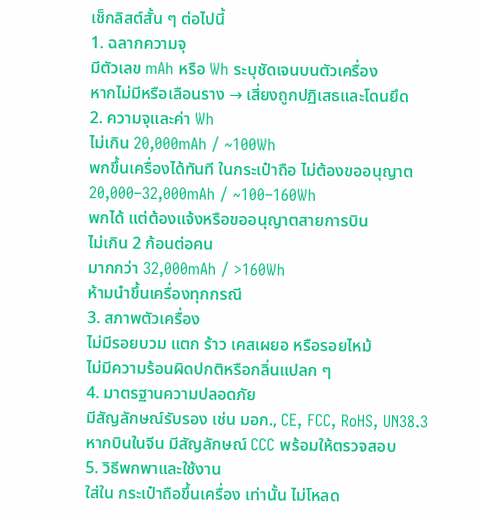เช็กลิสต์สั้น ๆ ต่อไปนี้
1. ฉลากความจุ
มีตัวเลข mAh หรือ Wh ระบุชัดเจนบนตัวเครื่อง
หากไม่มีหรือเลือนราง → เสี่ยงถูกปฏิเสธและโดนยึด
2. ความจุและค่า Wh
ไม่เกิน 20,000mAh / ~100Wh
พกขึ้นเครื่องได้ทันที ในกระเป๋าถือ ไม่ต้องขออนุญาต
20,000–32,000mAh / ~100–160Wh
พกได้ แต่ต้องแจ้งหรือขออนุญาตสายการบิน
ไม่เกิน 2 ก้อนต่อคน
มากกว่า 32,000mAh / >160Wh
ห้ามนำขึ้นเครื่องทุกกรณี
3. สภาพตัวเครื่อง
ไม่มีรอยบวม แตก ร้าว เคสเผยอ หรือรอยไหม้
ไม่มีความร้อนผิดปกติหรือกลิ่นแปลก ๆ
4. มาตรฐานความปลอดภัย
มีสัญลักษณ์รับรอง เช่น มอก., CE, FCC, RoHS, UN38.3
หากบินในจีน มีสัญลักษณ์ CCC พร้อมให้ตรวจสอบ
5. วิธีพกพาและใช้งาน
ใส่ใน กระเป๋าถือขึ้นเครื่อง เท่านั้น ไม่โหลด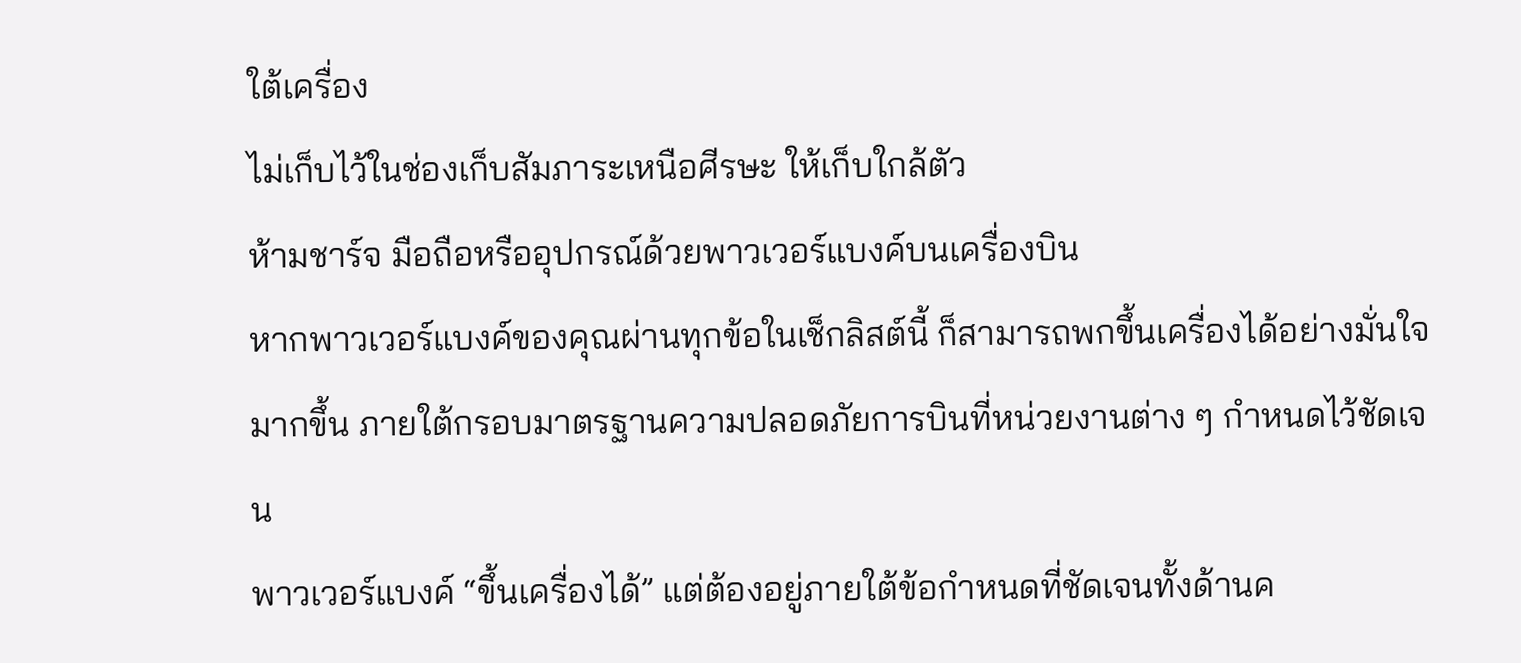ใต้เครื่อง
ไม่เก็บไว้ในช่องเก็บสัมภาระเหนือศีรษะ ให้เก็บใกล้ตัว
ห้ามชาร์จ มือถือหรืออุปกรณ์ด้วยพาวเวอร์แบงค์บนเครื่องบิน
หากพาวเวอร์แบงค์ของคุณผ่านทุกข้อในเช็กลิสต์นี้ ก็สามารถพกขึ้นเครื่องได้อย่างมั่นใจมากขึ้น ภายใต้กรอบมาตรฐานความปลอดภัยการบินที่หน่วยงานต่าง ๆ กำหนดไว้ชัดเจน
พาวเวอร์แบงค์ “ขึ้นเครื่องได้” แต่ต้องอยู่ภายใต้ข้อกำหนดที่ชัดเจนทั้งด้านค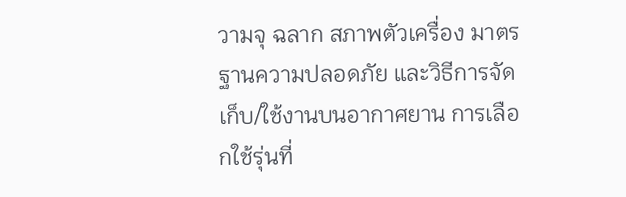วามจุ ฉลาก สภาพตัวเครื่อง มาตรฐานความปลอดภัย และวิธีการจัดเก็บ/ใช้งานบนอากาศยาน การเลือกใช้รุ่นที่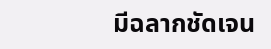มีฉลากชัดเจน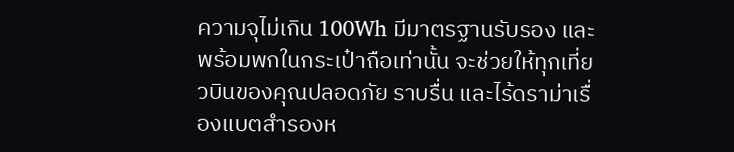ความจุไม่เกิน 100Wh มีมาตรฐานรับรอง และพร้อมพกในกระเป๋าถือเท่านั้น จะช่วยให้ทุกเที่ยวบินของคุณปลอดภัย ราบรื่น และไร้ดราม่าเรื่องแบตสำรองห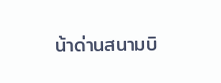น้าด่านสนามบิ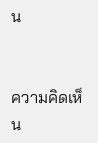น


ความคิดเห็น